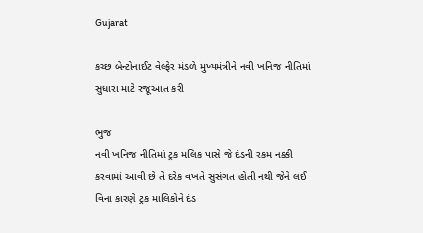Gujarat

કચ્છ બેન્ટોનાઈટ વેલ્ફેર મંડળે મુખ્યમંત્રીને નવી ખનિજ નીતિમાં સુધારા માટે રજૂઆત કરી

ભુજ
નવી ખનિજ નીતિમાં ટ્રક મલિક પાસે જે દંડની રકમ નક્કી કરવામાં આવી છે તે દરેક વખતે સુસંગત હોતી નથી જેને લઈ વિના કારણે ટ્રક માલિકોને દંડ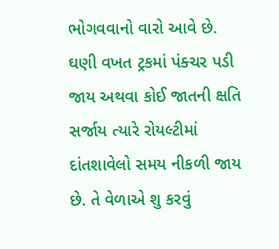ભોગવવાનો વારો આવે છે. ઘણી વખત ટ્રકમાં પંક્ચર પડી જાય અથવા કોઈ જાતની ક્ષતિ સર્જાય ત્યારે રોયલ્ટીમાં દાંતશાવેલો સમય નીકળી જાય છે. તે વેળાએ શુ કરવું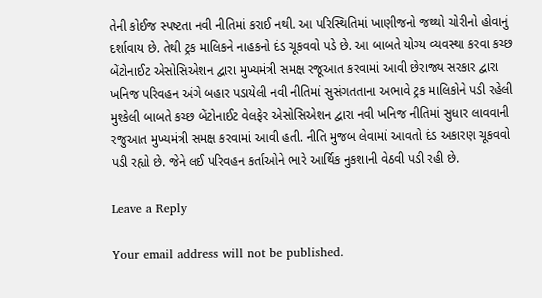તેની કોઈજ સ્પષ્ટતા નવી નીતિમાં કરાઈ નથી. આ પરિસ્થિતિમાં ખાણીજનો જથ્થો ચોરીનો હોવાનું દર્શાવાય છે. તેથી ટ્રક માલિકને નાહકનો દંડ ચૂકવવો પડે છે. આ બાબતે યોગ્ય વ્યવસ્થા કરવા કચ્છ બેંટોનાઈટ એસોસિએશન દ્વારા મુખ્યમંત્રી સમક્ષ રજૂઆત કરવામાં આવી છેરાજ્ય સરકાર દ્વારા ખનિજ પરિવહન અંગે બહાર પડાયેલી નવી નીતિમાં સુસંગતતાના અભાવે ટ્રક માલિકોને પડી રહેલી મુશ્કેલી બાબતે કચ્છ બેંટોનાઈટ વેલફેર એસોસિએશન દ્વારા નવી ખનિજ નીતિમાં સુધાર લાવવાની રજુઆત મુખ્યમંત્રી સમક્ષ કરવામાં આવી હતી. નીતિ મુજબ લેવામાં આવતો દંડ અકારણ ચૂકવવો પડી રહ્યો છે. જેને લઈ પરિવહન કર્તાઓને ભારે આર્થિક નુકશાની વેઠવી પડી રહી છે.

Leave a Reply

Your email address will not be published.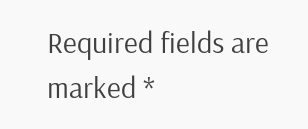Required fields are marked *